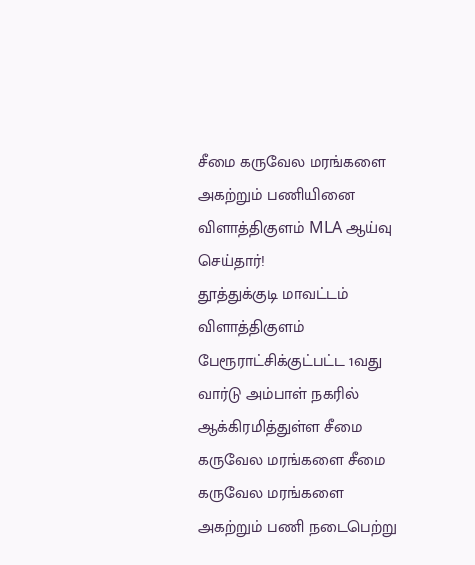சீமை கருவேல மரங்களை அகற்றும் பணியினை விளாத்திகுளம் MLA ஆய்வு செய்தார்!
தூத்துக்குடி மாவட்டம் விளாத்திகுளம் பேரூராட்சிக்குட்பட்ட 1வது வார்டு அம்பாள் நகரில் ஆக்கிரமித்துள்ள சீமை கருவேல மரங்களை சீமை கருவேல மரங்களை அகற்றும் பணி நடைபெற்று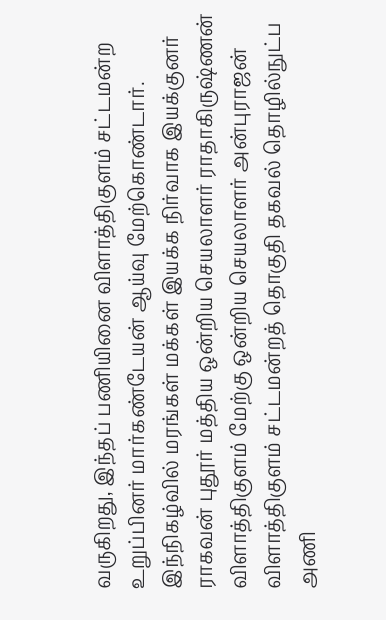வருகிறது, இந்தப் பணியினை விளாத்திகுளம் சட்டமன்ற உறுப்பினர் மார்கண்டேயன் ஆய்வு மேற்கொண்டார்.
இந்நிகழ்வில் மரங்கள் மக்கள் இயக்க நிர்வாக இயக்குனர் ராகவன் புதூர் மத்திய ஒன்றிய செயலாளர் ராதாகிருஷ்ணன் விளாத்திகுளம் மேற்கு ஒன்றிய செயலாளர் அன்புராஜன் விளாத்திகுளம் சட்டமன்றத் தொகுதி தகவல் தொழில்நுட்ப அணி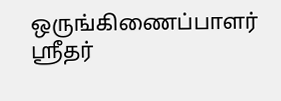ஒருங்கிணைப்பாளர் ஸ்ரீதர்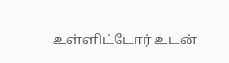உள்ளிட்டோர் உடன்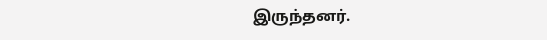இருந்தனர்.